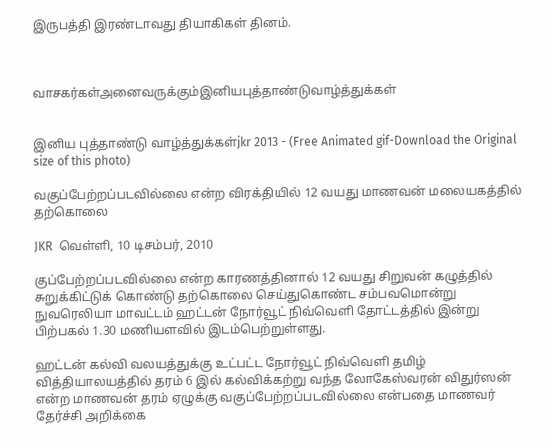இருபத்தி இரண்டாவது தியாகிகள் தினம்.



வாசகர்கள்அனைவருக்கும்இனியபுத்தாண்டுவாழ்த்துக்கள்


இனிய புத்தாண்டு வாழ்த்துக்கள்jkr 2013 - (Free Animated gif-Download the Original size of this photo)

வகுப்பேற்றப்படவில்லை என்ற விரக்தியில் 12 வயது மாணவன் மலையகத்தில் தற்கொலை

JKR  வெள்ளி, 10 டிசம்பர், 2010

குப்பேற்றப்படவில்லை என்ற காரணத்தினால் 12 வயது சிறுவன் கழுத்தில் சுறுக்கிட்டுக் கொண்டு தற்கொலை செய்துகொண்ட சம்பவமொன்று நுவரெலியா மாவட்டம் ஹட்டன் நோர்வூட் நிவ்வெளி தோட்டத்தில் இன்று பிற்பகல் 1.30 மணியளவில் இடம்பெற்றுள்ளது.

ஹட்டன் கல்வி வலயத்துக்கு உட்பட்ட நோர்வூட் நிவ்வெளி தமிழ் வித்தியாலயத்தில் தரம் 6 இல் கல்விக்கற்று வந்த லோகேஸ்வரன் விதுர்ஸன் என்ற மாணவன் தரம் ஏழுக்கு வகுப்பேற்றப்படவில்லை என்பதை மாணவர் தேர்ச்சி அறிக்கை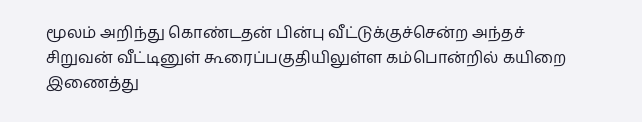மூலம் அறிந்து கொண்டதன் பின்பு வீட்டுக்குச்சென்ற அந்தச் சிறுவன் வீட்டினுள் கூரைப்பகுதியிலுள்ள கம்பொன்றில் கயிறை இணைத்து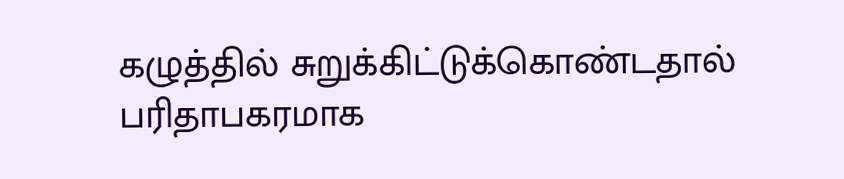கழுத்தில் சுறுக்கிட்டுக்கொண்டதால் பரிதாபகரமாக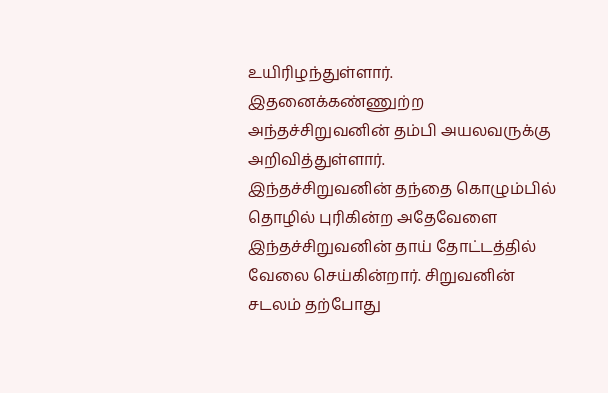உயிரிழந்துள்ளார். இதனைக்கண்ணுற்ற அந்தச்சிறுவனின் தம்பி அயலவருக்கு அறிவித்துள்ளார்.
இந்தச்சிறுவனின் தந்தை கொழும்பில் தொழில் புரிகின்ற அதேவேளை இந்தச்சிறுவனின் தாய் தோட்டத்தில் வேலை செய்கின்றார். சிறுவனின் சடலம் தற்போது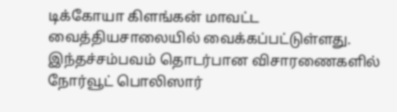டிக்கோயா கிளங்கன் மாவட்ட வைத்தியசாலையில் வைக்கப்பட்டுள்ளது.
இந்தச்சம்பவம் தொடர்பான விசாரணைகளில் நோர்வூட் பொலிஸார்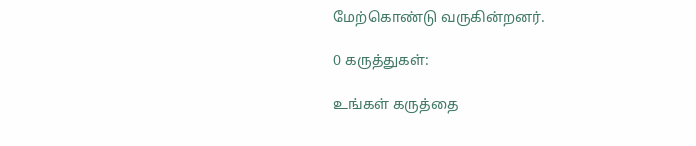மேற்கொண்டு வருகின்றனர்.

0 கருத்துகள்:

உங்கள் கருத்தை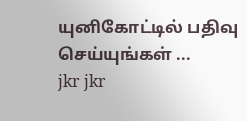யுனிகோட்டில் பதிவு செய்யுங்கள் ...
jkr jkr